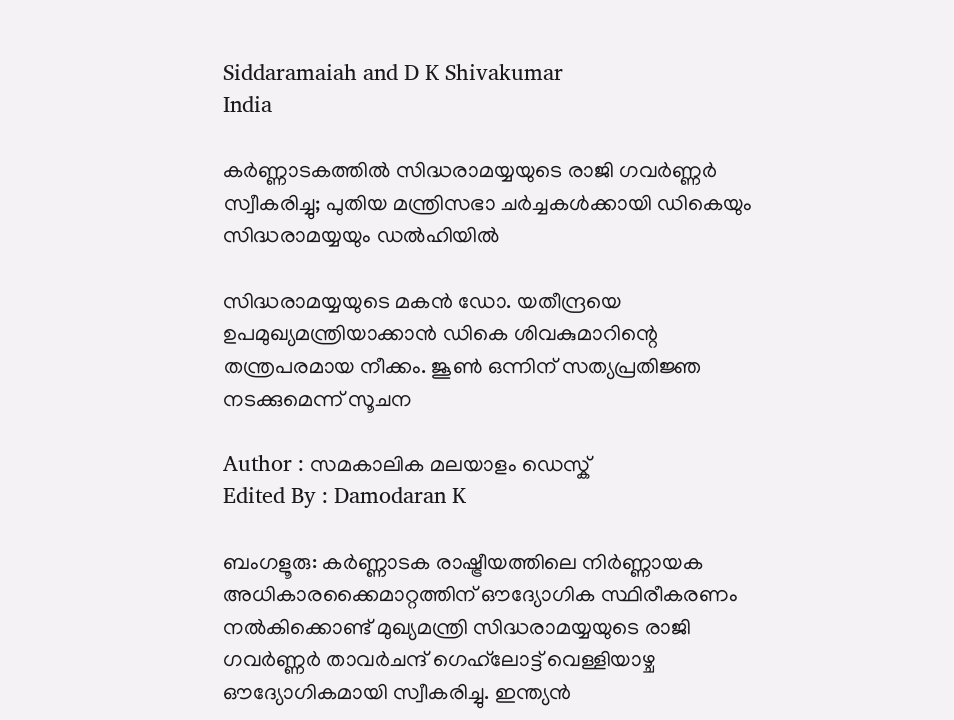Siddaramaiah and D K Shivakumar
India

കർണ്ണാടകത്തിൽ സിദ്ധരാമയ്യയുടെ രാജി ഗവർണ്ണർ സ്വീകരിച്ചു; പുതിയ മന്ത്രിസഭാ ചർച്ചകൾക്കായി ഡികെയും സിദ്ധരാമയ്യയും ഡൽഹിയിൽ

സിദ്ധരാമയ്യയുടെ മകൻ ഡോ. യതീന്ദ്രയെ ഉപമുഖ്യമന്ത്രിയാക്കാൻ ഡികെ ശിവകുമാറിന്റെ തന്ത്രപരമായ നീക്കം. ജൂൺ ഒന്നിന് സത്യപ്രതിജ്ഞ നടക്കുമെന്ന് സൂചന

Author : സമകാലിക മലയാളം ഡെസ്ക്
Edited By : Damodaran K

ബംഗളൂരു: കർണ്ണാടക രാഷ്ട്രീയത്തിലെ നിർണ്ണായക അധികാരക്കൈമാറ്റത്തിന് ഔദ്യോഗിക സ്ഥിരീകരണം നൽകിക്കൊണ്ട് മുഖ്യമന്ത്രി സിദ്ധരാമയ്യയുടെ രാജി ഗവർണ്ണർ താവർചന്ദ് ഗെഹ്‌ലോട്ട് വെള്ളിയാഴ്ച ഔദ്യോഗികമായി സ്വീകരിച്ചു. ഇന്ത്യൻ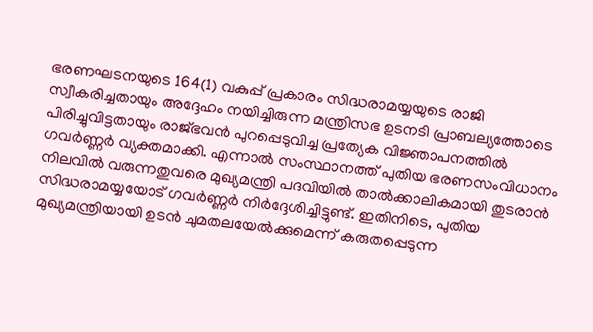ഭരണഘടനയുടെ 164(1) വകുപ്പ് പ്രകാരം സിദ്ധരാമയ്യയുടെ രാജി സ്വീകരിച്ചതായും അദ്ദേഹം നയിച്ചിരുന്ന മന്ത്രിസഭ ഉടനടി പ്രാബല്യത്തോടെ പിരിച്ചുവിട്ടതായും രാജ്ഭവൻ പുറപ്പെടുവിച്ച പ്രത്യേക വിജ്ഞാപനത്തിൽ ഗവർണ്ണർ വ്യക്തമാക്കി. എന്നാൽ സംസ്ഥാനത്ത് പുതിയ ഭരണസംവിധാനം നിലവിൽ വരുന്നതുവരെ മുഖ്യമന്ത്രി പദവിയിൽ താൽക്കാലികമായി തുടരാൻ സിദ്ധരാമയ്യയോട് ഗവർണ്ണർ നിർദ്ദേശിച്ചിട്ടുണ്ട്. ഇതിനിടെ, പുതിയ മുഖ്യമന്ത്രിയായി ഉടൻ ചുമതലയേൽക്കുമെന്ന് കരുതപ്പെടുന്ന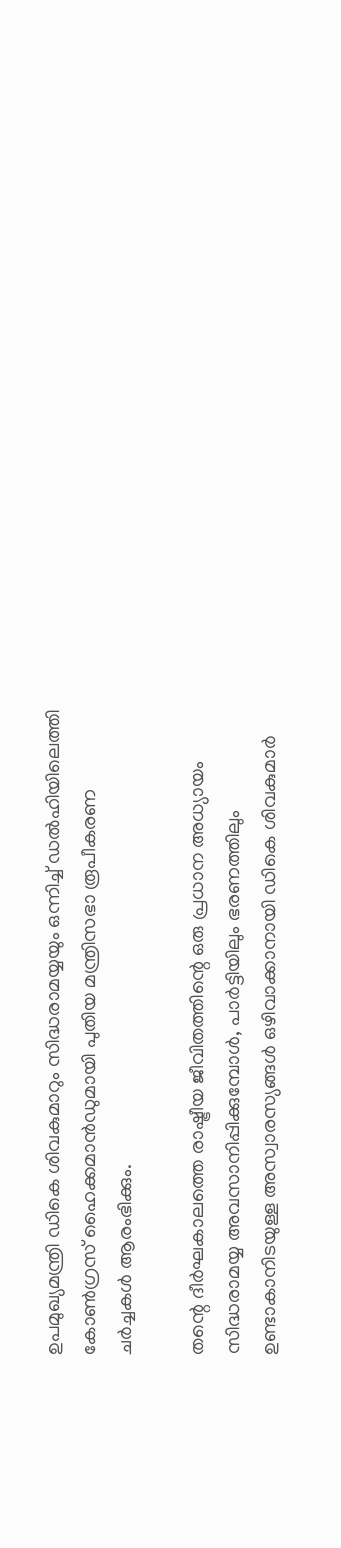ഉപമുഖ്യമന്ത്രി ഡികെ ശിവകുമാറും സിദ്ധരാമയ്യയും ഒന്നിച്ച് ഡൽഹിയിലെത്തി കോൺഗ്രസ് ഹൈക്കമാൻഡുമായി പുതിയ മന്ത്രിസഭാ രൂപീകരണ ചർച്ചകൾ ആരംഭിക്കും.

തന്റെ ദീർഘകാലത്തെ രാഷ്ട്രീയ ജീവിതത്തിന്റെ ഒരു പ്രധാന അധ്യായം സിദ്ധരാമയ്യ അവസാനിപ്പിക്കുമ്പോൾ, പാർട്ടിയിലും ഭരണത്തിലും ഉണ്ടാകാനിടയുള്ള അസ്വാരസ്യങ്ങൾ ഒഴിവാക്കാനായി ഡികെ ശിവകുമാർ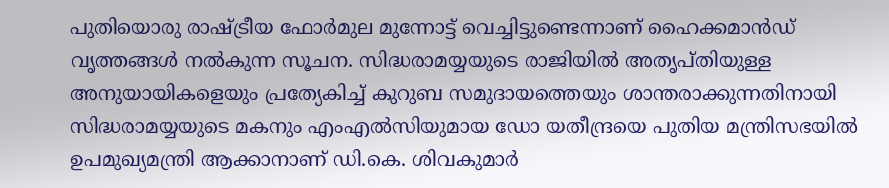പുതിയൊരു രാഷ്ട്രീയ ഫോർമുല മുന്നോട്ട് വെച്ചിട്ടുണ്ടെന്നാണ് ഹൈക്കമാൻഡ് വൃത്തങ്ങൾ നൽകുന്ന സൂചന. സിദ്ധരാമയ്യയുടെ രാജിയിൽ അതൃപ്തിയുള്ള അനുയായികളെയും പ്രത്യേകിച്ച് കുറുബ സമുദായത്തെയും ശാന്തരാക്കുന്നതിനായി സിദ്ധരാമയ്യയുടെ മകനും എംഎൽസിയുമായ ഡോ യതീന്ദ്രയെ പുതിയ മന്ത്രിസഭയിൽ ഉപമുഖ്യമന്ത്രി ആക്കാനാണ് ഡി.കെ. ശിവകുമാർ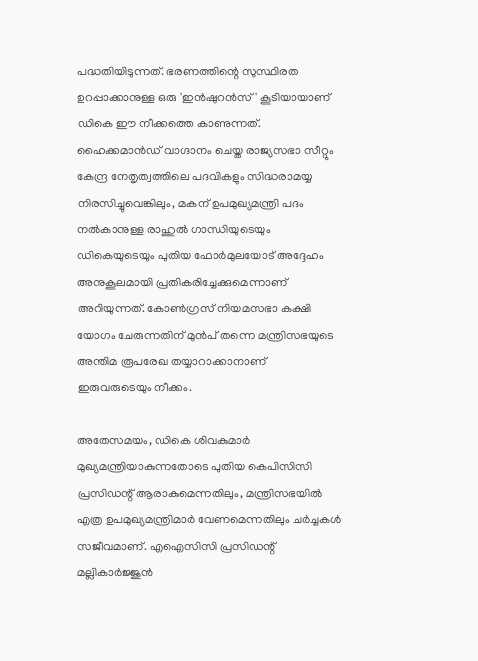പദ്ധതിയിടുന്നത്. ഭരണത്തിന്റെ സുസ്ഥിരത ഉറപ്പാക്കാനുള്ള ഒരു 'ഇൻഷുറൻസ്' കൂടിയായാണ് ഡികെ ഈ നീക്കത്തെ കാണുന്നത്. ഹൈക്കമാൻഡ് വാഗ്ദാനം ചെയ്ത രാജ്യസഭാ സീറ്റും കേന്ദ്ര നേതൃത്വത്തിലെ പദവികളും സിദ്ധരാമയ്യ നിരസിച്ചുവെങ്കിലും, മകന് ഉപമുഖ്യമന്ത്രി പദം നൽകാനുള്ള രാഹുൽ ഗാന്ധിയുടെയും ഡികെയുടെയും പുതിയ ഫോർമുലയോട് അദ്ദേഹം അനുകൂലമായി പ്രതികരിച്ചേക്കുമെന്നാണ് അറിയുന്നത്. കോൺഗ്രസ് നിയമസഭാ കക്ഷി യോഗം ചേരുന്നതിന് മുൻപ് തന്നെ മന്ത്രിസഭയുടെ അന്തിമ രൂപരേഖ തയ്യാറാക്കാനാണ് ഇരുവരുടെയും നീക്കം.

അതേസമയം, ഡികെ ശിവകുമാർ മുഖ്യമന്ത്രിയാകുന്നതോടെ പുതിയ കെപിസിസി പ്രസിഡന്റ് ആരാകുമെന്നതിലും, മന്ത്രിസഭയിൽ എത്ര ഉപമുഖ്യമന്ത്രിമാർ വേണമെന്നതിലും ചർച്ചകൾ സജീവമാണ്. എഐസിസി പ്രസിഡന്റ് മല്ലികാർജ്ജുൻ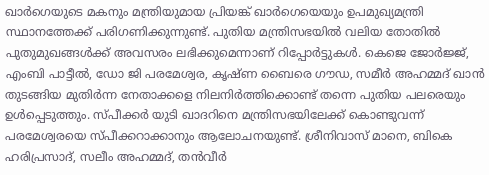ഖാർഗെയുടെ മകനും മന്ത്രിയുമായ പ്രിയങ്ക് ഖാർഗെയെയും ഉപമുഖ്യമന്ത്രി സ്ഥാനത്തേക്ക് പരിഗണിക്കുന്നുണ്ട്. പുതിയ മന്ത്രിസഭയിൽ വലിയ തോതിൽ പുതുമുഖങ്ങൾക്ക് അവസരം ലഭിക്കുമെന്നാണ് റിപ്പോർട്ടുകൾ. കെജെ ജോർജ്ജ്, എംബി പാട്ടീൽ, ഡോ ജി പരമേശ്വര, കൃഷ്ണ ബൈരെ ഗൗഡ, സമീർ അഹമ്മദ് ഖാൻ തുടങ്ങിയ മുതിർന്ന നേതാക്കളെ നിലനിർത്തിക്കൊണ്ട് തന്നെ പുതിയ പലരെയും ഉൾപ്പെടുത്തും. സ്പീക്കർ യുടി ഖാദറിനെ മന്ത്രിസഭയിലേക്ക് കൊണ്ടുവന്ന് പരമേശ്വരയെ സ്പീക്കറാക്കാനും ആലോചനയുണ്ട്. ശ്രീനിവാസ് മാനെ, ബികെ ഹരിപ്രസാദ്, സലീം അഹമ്മദ്, തൻവീർ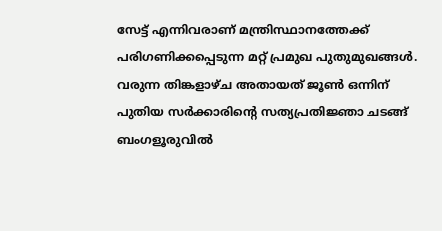സേട്ട് എന്നിവരാണ് മന്ത്രിസ്ഥാനത്തേക്ക് പരിഗണിക്കപ്പെടുന്ന മറ്റ് പ്രമുഖ പുതുമുഖങ്ങൾ. വരുന്ന തിങ്കളാഴ്ച അതായത് ജൂൺ ഒന്നിന് പുതിയ സർക്കാരിന്റെ സത്യപ്രതിജ്ഞാ ചടങ്ങ് ബംഗളൂരുവിൽ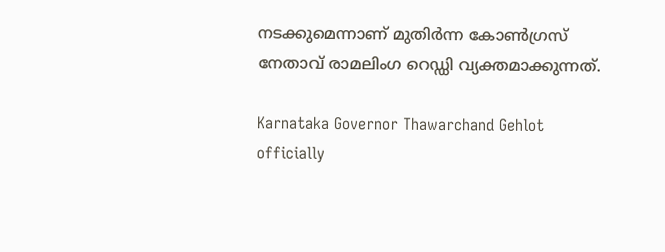നടക്കുമെന്നാണ് മുതിർന്ന കോൺഗ്രസ് നേതാവ് രാമലിംഗ റെഡ്ഡി വ്യക്തമാക്കുന്നത്.

Karnataka Governor Thawarchand Gehlot officially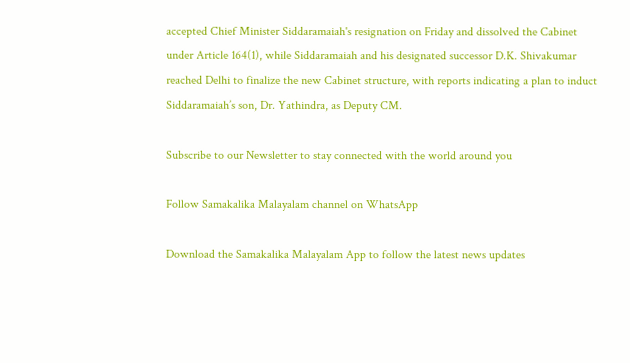accepted Chief Minister Siddaramaiah's resignation on Friday and dissolved the Cabinet under Article 164(1), while Siddaramaiah and his designated successor D.K. Shivakumar reached Delhi to finalize the new Cabinet structure, with reports indicating a plan to induct Siddaramaiah’s son, Dr. Yathindra, as Deputy CM.

Subscribe to our Newsletter to stay connected with the world around you

Follow Samakalika Malayalam channel on WhatsApp

Download the Samakalika Malayalam App to follow the latest news updates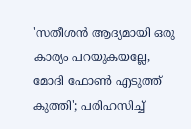'സതീശന്‍ ആദ്യമായി ഒരു കാര്യം പറയുകയല്ലേ, മോദി ഫോണ്‍ എടുത്ത് കുത്തി'; പരിഹസിച്ച്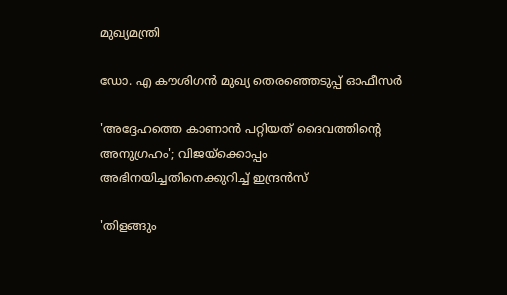മുഖ്യമന്ത്രി

ഡോ. എ കൗശിഗന്‍ മുഖ്യ തെരഞ്ഞെടുപ്പ് ഓഫീസര്‍

'അദ്ദേഹത്തെ കാണാൻ പറ്റിയത് ദൈവത്തിന്റെ അനുഗ്രഹം'; വിജയ്‌ക്കൊപ്പം അഭിനയിച്ചതിനെക്കുറിച്ച് ഇന്ദ്രൻസ്

'തിളങ്ങും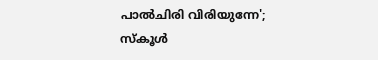പാല്‍ചിരി വിരിയുന്നേ'; സ്‌കൂള്‍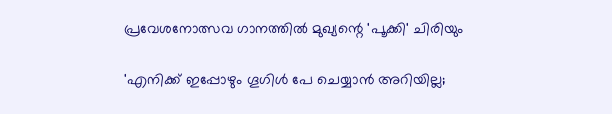പ്രവേശനോത്സവ ഗാനത്തില്‍ മുഖ്യന്റെ 'പൂക്കി' ചിരിയും

'എനിക്ക് ഇപ്പോഴും ഗൂഗിൾ പേ ചെയ്യാൻ അറിയില്ല;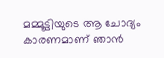മമ്മൂട്ടിയുടെ ആ ചോദ്യം കാരണമാണ് ഞാൻ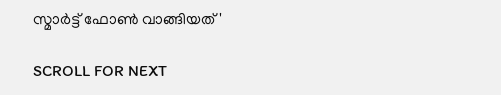സ്മാർട്ട് ഫോൺ വാങ്ങിയത്'

SCROLL FOR NEXT